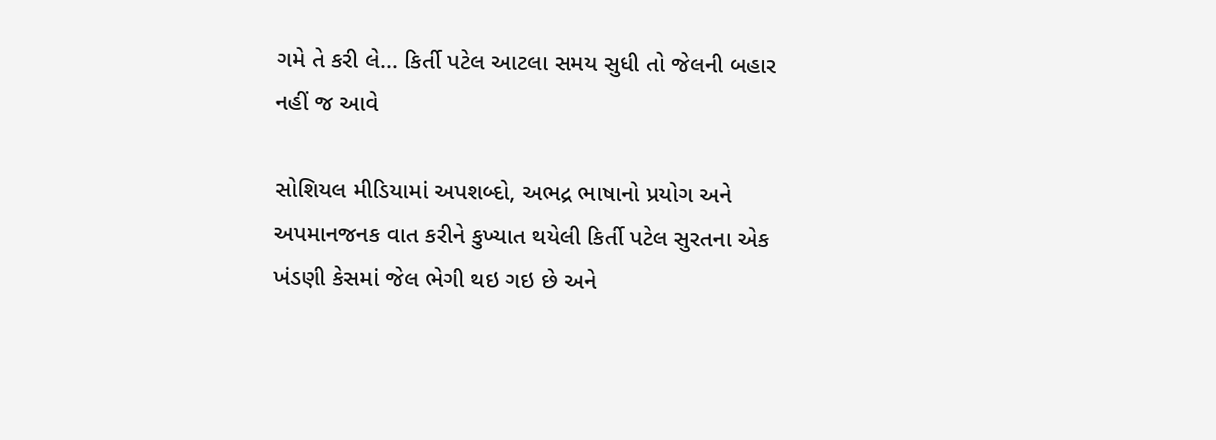ગમે તે કરી લે... કિર્તી પટેલ આટલા સમય સુધી તો જેલની બહાર નહીં જ આવે

સોશિયલ મીડિયામાં અપશબ્દો, અભદ્ર ભાષાનો પ્રયોગ અને અપમાનજનક વાત કરીને કુખ્યાત થયેલી કિર્તી પટેલ સુરતના એક ખંડણી કેસમાં જેલ ભેગી થઇ ગઇ છે અને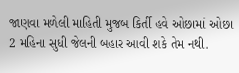જાણવા મળેલી માહિતી મુજબ કિર્તી હવે ઓછામાં ઓછા 2 મહિના સુધી જેલની બહાર આવી શકે તેમ નથી.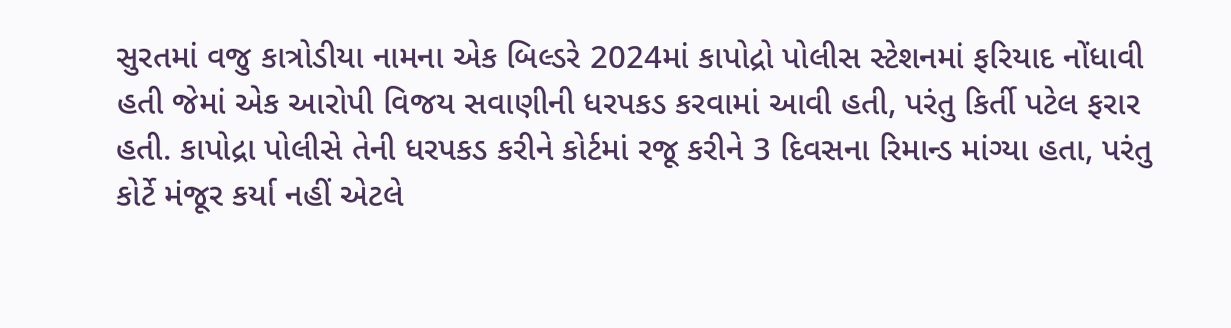સુરતમાં વજુ કાત્રોડીયા નામના એક બિલ્ડરે 2024માં કાપોદ્રો પોલીસ સ્ટેશનમાં ફરિયાદ નોંધાવી હતી જેમાં એક આરોપી વિજય સવાણીની ધરપકડ કરવામાં આવી હતી, પરંતુ કિર્તી પટેલ ફરાર હતી. કાપોદ્રા પોલીસે તેની ધરપકડ કરીને કોર્ટમાં રજૂ કરીને 3 દિવસના રિમાન્ડ માંગ્યા હતા, પરંતુ કોર્ટે મંજૂર કર્યા નહીં એટલે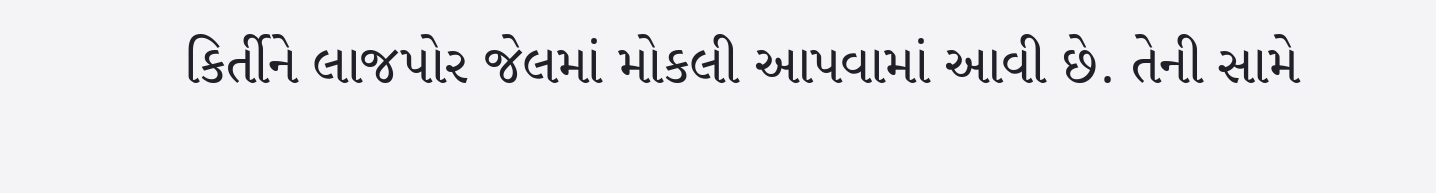કિર્તીને લાજપોર જેલમાં મોકલી આપવામાં આવી છે. તેની સામે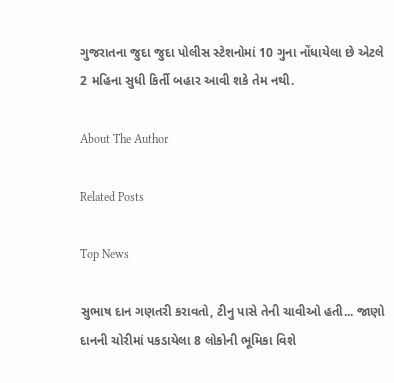ગુજરાતના જુદા જુદા પોલીસ સ્ટેશનોમાં 10 ગુના નોંધાયેલા છે એટલે  2 મહિના સુધી કિર્તી બહાર આવી શકે તેમ નથી.

About The Author

Related Posts

Top News

સુભાષ દાન ગણતરી કરાવતો, ટીનુ પાસે તેની ચાવીઓ હતી... જાણો દાનની ચોરીમાં પકડાયેલા 8 લોકોની ભૂમિકા વિશે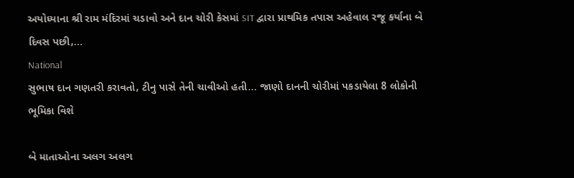અયોધ્યાના શ્રી રામ મંદિરમાં ચડાવો અને દાન ચોરી કેસમાં SIT દ્વારા પ્રાથમિક તપાસ અહેવાલ રજૂ કર્યાના બે દિવસ પછી,...
National
સુભાષ દાન ગણતરી કરાવતો, ટીનુ પાસે તેની ચાવીઓ હતી... જાણો દાનની ચોરીમાં પકડાયેલા 8 લોકોની ભૂમિકા વિશે

બે માતાઓના અલગ અલગ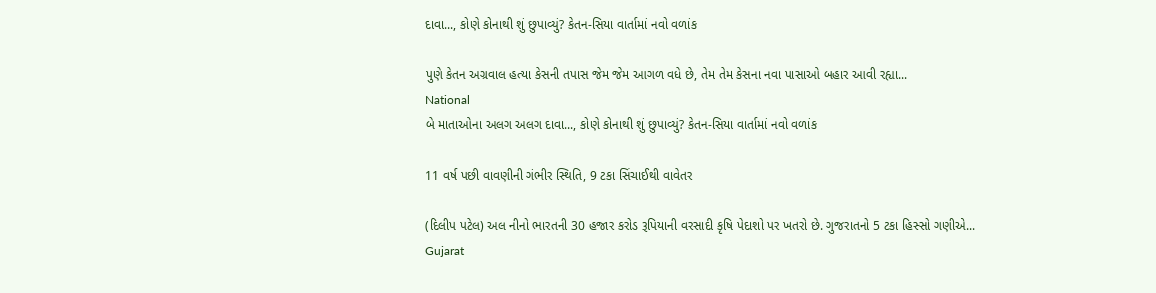દાવા..., કોણે કોનાથી શું છુપાવ્યું? કેતન-સિયા વાર્તામાં નવો વળાંક

પુણે કેતન અગ્રવાલ હત્યા કેસની તપાસ જેમ જેમ આગળ વધે છે, તેમ તેમ કેસના નવા પાસાઓ બહાર આવી રહ્યા...
National
બે માતાઓના અલગ અલગ દાવા..., કોણે કોનાથી શું છુપાવ્યું? કેતન-સિયા વાર્તામાં નવો વળાંક

11 વર્ષ પછી વાવણીની ગંભીર સ્થિતિ, 9 ટકા સિંચાઈથી વાવેતર

(દિલીપ પટેલ) અલ નીનો ભારતની 30 હજાર કરોડ રૂપિયાની વરસાદી કૃષિ પેદાશો પર ખતરો છે. ગુજરાતનો 5 ટકા હિસ્સો ગણીએ...
Gujarat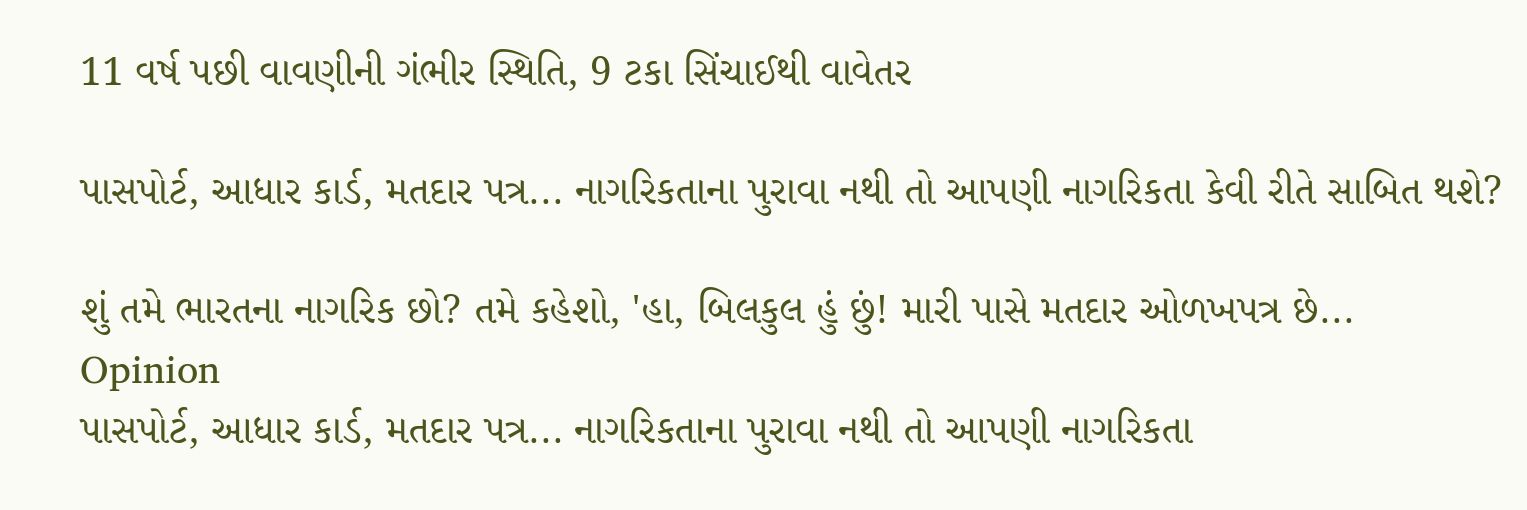11 વર્ષ પછી વાવણીની ગંભીર સ્થિતિ, 9 ટકા સિંચાઈથી વાવેતર

પાસપોર્ટ, આધાર કાર્ડ, મતદાર પત્ર... નાગરિકતાના પુરાવા નથી તો આપણી નાગરિકતા કેવી રીતે સાબિત થશે?

શું તમે ભારતના નાગરિક છો? તમે કહેશો, 'હા, બિલકુલ હું છું! મારી પાસે મતદાર ઓળખપત્ર છે...
Opinion
પાસપોર્ટ, આધાર કાર્ડ, મતદાર પત્ર... નાગરિકતાના પુરાવા નથી તો આપણી નાગરિકતા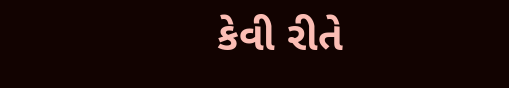કેવી રીતે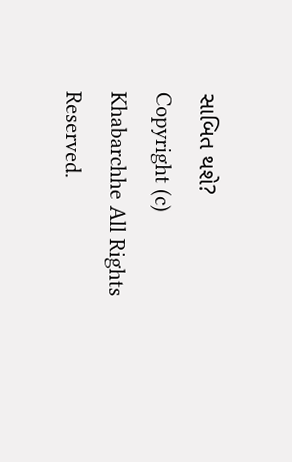સાબિત થશે?
Copyright (c) Khabarchhe All Rights Reserved.